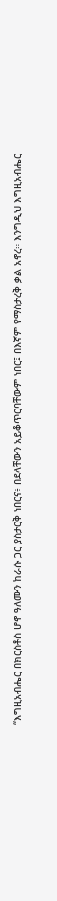“እግዚአብሔር በክርስቶስ ሆኖ ዓለሙን ከራሱ ጋር ያስታርቅ ነበርና፥ በደላቸውን አይቆጥርባቸውም ነበር፤ በእኛም የማስታረቅ ቃል አኖረ። እንግዲህ እግዚአብሔር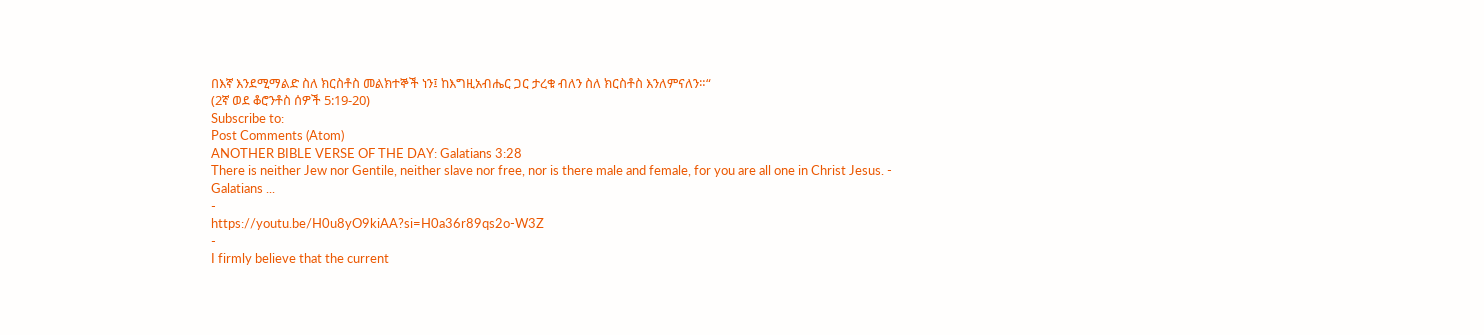በእኛ እንደሚማልድ ስለ ክርስቶስ መልክተኞች ነን፤ ከእግዚአብሔር ጋር ታረቁ ብለን ስለ ክርስቶስ እንለምናለን።“
(2ኛ ወደ ቆሮንቶስ ሰዎች 5:19-20)
Subscribe to:
Post Comments (Atom)
ANOTHER BIBLE VERSE OF THE DAY: Galatians 3:28
There is neither Jew nor Gentile, neither slave nor free, nor is there male and female, for you are all one in Christ Jesus. - Galatians ...
-
https://youtu.be/H0u8yO9kiAA?si=H0a36r89qs2o-W3Z
-
I firmly believe that the current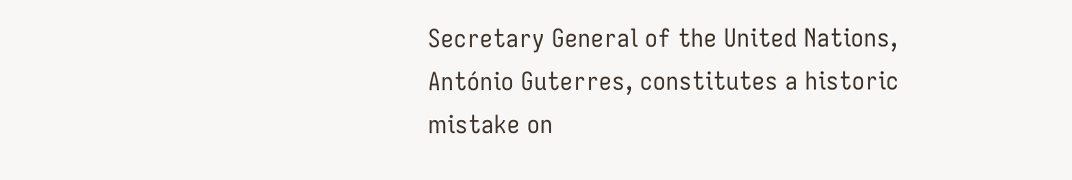Secretary General of the United Nations, António Guterres, constitutes a historic mistake on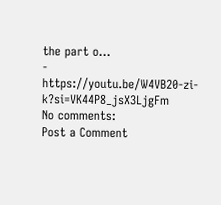the part o...
-
https://youtu.be/W4VB20-zi-k?si=VK44P8_jsX3LjgFm
No comments:
Post a Comment